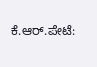ಕೆ.ಆರ್.ಪೇಟೆ: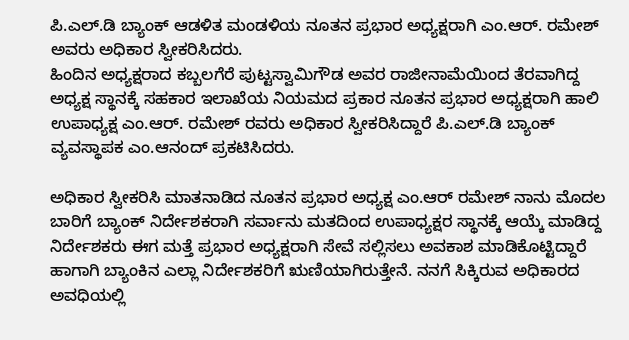ಪಿ.ಎಲ್.ಡಿ ಬ್ಯಾಂಕ್ ಆಡಳಿತ ಮಂಡಳಿಯ ನೂತನ ಪ್ರಭಾರ ಅಧ್ಯಕ್ಷರಾಗಿ ಎಂ.ಆರ್. ರಮೇಶ್ ಅವರು ಅಧಿಕಾರ ಸ್ವೀಕರಿಸಿದರು.
ಹಿಂದಿನ ಅಧ್ಯಕ್ಷರಾದ ಕಬ್ಬಲಗೆರೆ ಪುಟ್ಟಸ್ವಾಮಿಗೌಡ ಅವರ ರಾಜೀನಾಮೆಯಿಂದ ತೆರವಾಗಿದ್ದ ಅಧ್ಯಕ್ಷ ಸ್ಥಾನಕ್ಕೆ ಸಹಕಾರ ಇಲಾಖೆಯ ನಿಯಮದ ಪ್ರಕಾರ ನೂತನ ಪ್ರಭಾರ ಅಧ್ಯಕ್ಷರಾಗಿ ಹಾಲಿ
ಉಪಾಧ್ಯಕ್ಷ ಎಂ.ಆರ್. ರಮೇಶ್ ರವರು ಅಧಿಕಾರ ಸ್ವೀಕರಿಸಿದ್ದಾರೆ ಪಿ.ಎಲ್.ಡಿ ಬ್ಯಾಂಕ್ ವ್ಯವಸ್ಥಾಪಕ ಎಂ.ಆನಂದ್ ಪ್ರಕಟಿಸಿದರು.

ಅಧಿಕಾರ ಸ್ವೀಕರಿಸಿ ಮಾತನಾಡಿದ ನೂತನ ಪ್ರಭಾರ ಅಧ್ಯಕ್ಷ ಎಂ.ಆರ್ ರಮೇಶ್ ನಾನು ಮೊದಲ ಬಾರಿಗೆ ಬ್ಯಾಂಕ್ ನಿರ್ದೇಶಕರಾಗಿ ಸರ್ವಾನು ಮತದಿಂದ ಉಪಾಧ್ಯಕ್ಷರ ಸ್ಥಾನಕ್ಕೆ ಆಯ್ಕೆ ಮಾಡಿದ್ದ ನಿರ್ದೇಶಕರು ಈಗ ಮತ್ತೆ ಪ್ರಭಾರ ಅಧ್ಯಕ್ಷರಾಗಿ ಸೇವೆ ಸಲ್ಲಿಸಲು ಅವಕಾಶ ಮಾಡಿಕೊಟ್ಟಿದ್ದಾರೆ ಹಾಗಾಗಿ ಬ್ಯಾಂಕಿನ ಎಲ್ಲಾ ನಿರ್ದೇಶಕರಿಗೆ ಋಣಿಯಾಗಿರುತ್ತೇನೆ. ನನಗೆ ಸಿಕ್ಕಿರುವ ಅಧಿಕಾರದ ಅವಧಿಯಲ್ಲಿ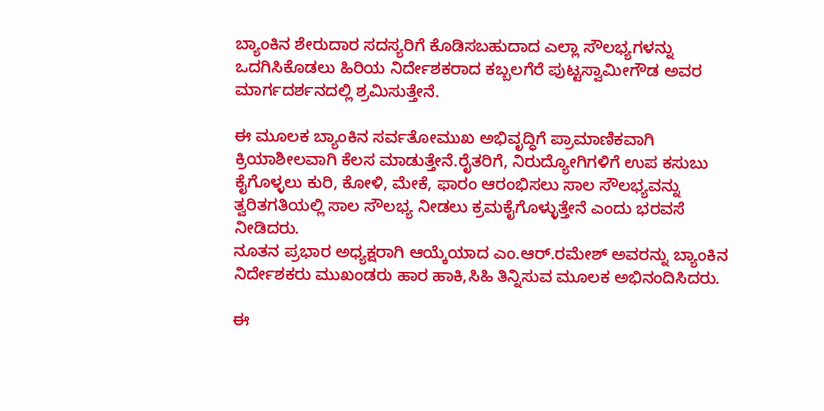ಬ್ಯಾಂಕಿನ ಶೇರುದಾರ ಸದಸ್ಯರಿಗೆ ಕೊಡಿಸಬಹುದಾದ ಎಲ್ಲಾ ಸೌಲಭ್ಯಗಳನ್ನು ಒದಗಿಸಿಕೊಡಲು ಹಿರಿಯ ನಿರ್ದೇಶಕರಾದ ಕಬ್ಬಲಗೆರೆ ಪುಟ್ಟಸ್ವಾಮೀಗೌಡ ಅವರ ಮಾರ್ಗದರ್ಶನದಲ್ಲಿ ಶ್ರಮಿಸುತ್ತೇನೆ.

ಈ ಮೂಲಕ ಬ್ಯಾಂಕಿನ ಸರ್ವತೋಮುಖ ಅಭಿವೃದ್ಧಿಗೆ ಪ್ರಾಮಾಣಿಕವಾಗಿ ಕ್ರಿಯಾಶೀಲವಾಗಿ ಕೆಲಸ ಮಾಡುತ್ತೇನೆ.ರೈತರಿಗೆ, ನಿರುದ್ಯೋಗಿಗಳಿಗೆ ಉಪ ಕಸುಬು ಕೈಗೊಳ್ಳಲು ಕುರಿ, ಕೋಳಿ, ಮೇಕೆ, ಫಾರಂ ಆರಂಭಿಸಲು ಸಾಲ ಸೌಲಭ್ಯವನ್ನು ತ್ವರಿತಗತಿಯಲ್ಲಿ ಸಾಲ ಸೌಲಭ್ಯ ನೀಡಲು ಕ್ರಮಕೈಗೊಳ್ಳುತ್ತೇನೆ ಎಂದು ಭರವಸೆ ನೀಡಿದರು.
ನೂತನ ಪ್ರಭಾರ ಅಧ್ಯಕ್ಷರಾಗಿ ಆಯ್ಕೆಯಾದ ಎಂ.ಆರ್.ರಮೇಶ್ ಅವರನ್ನು ಬ್ಯಾಂಕಿನ ನಿರ್ದೇಶಕರು ಮುಖಂಡರು ಹಾರ ಹಾಕಿ,ಸಿಹಿ ತಿನ್ನಿಸುವ ಮೂಲಕ ಅಭಿನಂದಿಸಿದರು.

ಈ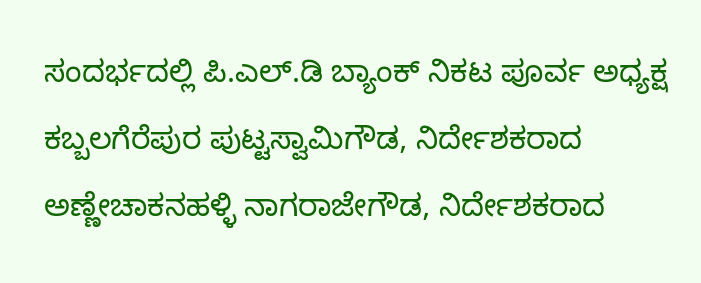ಸಂದರ್ಭದಲ್ಲಿ ಪಿ.ಎಲ್.ಡಿ ಬ್ಯಾಂಕ್ ನಿಕಟ ಪೂರ್ವ ಅಧ್ಯಕ್ಷ ಕಬ್ಬಲಗೆರೆಪುರ ಪುಟ್ಟಸ್ವಾಮಿಗೌಡ, ನಿರ್ದೇಶಕರಾದ ಅಣ್ಣೇಚಾಕನಹಳ್ಳಿ ನಾಗರಾಜೇಗೌಡ, ನಿರ್ದೇಶಕರಾದ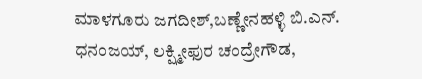ಮಾಳಗೂರು ಜಗದೀಶ್,ಬಣ್ಣೇನಹಳ್ಳಿ ಬಿ.ಎನ್. ಧನಂಜಯ್, ಲಕ್ಷ್ಮೀಫುರ ಚಂದ್ರೇಗೌಡ,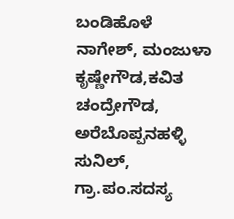ಬಂಡಿಹೊಳೆ ನಾಗೇಶ್, ಮಂಜುಳಾ ಕೃಷ್ಣೇಗೌಡ,ಕವಿತ ಚಂದ್ರೇಗೌಡ, ಅರೆಬೊಪ್ಪನಹಳ್ಳಿ ಸುನಿಲ್, ಗ್ರಾ.ಪಂ.ಸದಸ್ಯ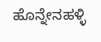ಹೊನ್ನೇನಹಳ್ಳಿ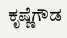ಕೃಷ್ಣೆಗೌಡ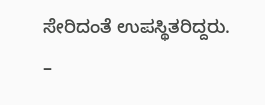ಸೇರಿದಂತೆ ಉಪಸ್ಥಿತರಿದ್ದರು.
–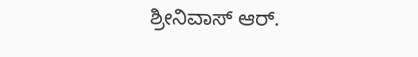ಶ್ರೀನಿವಾಸ್ ಆರ್.